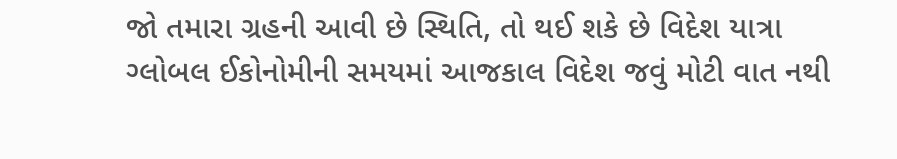જો તમારા ગ્રહની આવી છે સ્થિતિ, તો થઈ શકે છે વિદેશ યાત્રા
ગ્લોબલ ઈકોનોમીની સમયમાં આજકાલ વિદેશ જવું મોટી વાત નથી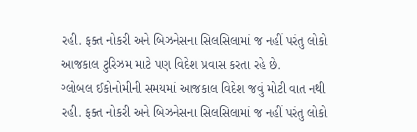રહી. ફક્ત નોકરી અને બિઝનેસના સિલસિલામાં જ નહીં પરંતુ લોકો આજકાલ ટુરિઝમ માટે પણ વિદેશ પ્રવાસ કરતા રહે છે.
ગ્લોબલ ઈકોનોમીની સમયમાં આજકાલ વિદેશ જવું મોટી વાત નથી રહી. ફક્ત નોકરી અને બિઝનેસના સિલસિલામાં જ નહીં પરંતુ લોકો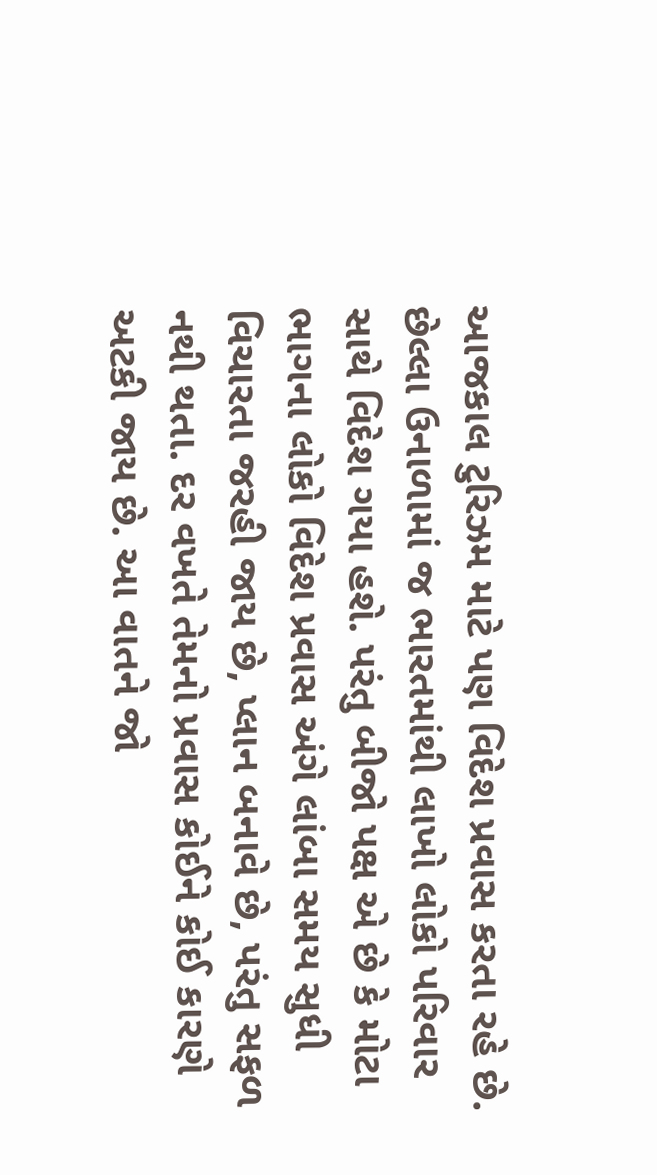આજકાલ ટુરિઝમ માટે પણ વિદેશ પ્રવાસ કરતા રહે છે. છેલ્લા ઉનાળામાં જ ભારતમાંથી લાખો લોકો પરિવાર સાથે વિદેશ ગયા હશે. પરંતુ બીજો પક્ષ એ છે કે મોટા ભાગના લોકો વિદેશ પ્રવાસ અંગે લાંબા સમય સુધી વિચારતા જરહી જાય છે, પ્લાન બનાવે છે, પરંતુ સફળ નથી થતા. દર વખતે તેમનો પ્રવાસ કોઈને કોઈ કારણે અટકી જાય છે. આ વાતને જો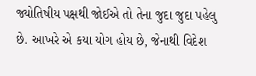જ્યોતિષીય પક્ષથી જોઈએ તો તેના જુદા જુદા પહેલુ છે. આખરે એ કયા યોગ હોય છે, જેનાથી વિદેશ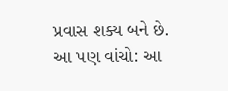પ્રવાસ શક્ય બને છે.
આ પણ વાંચો: આ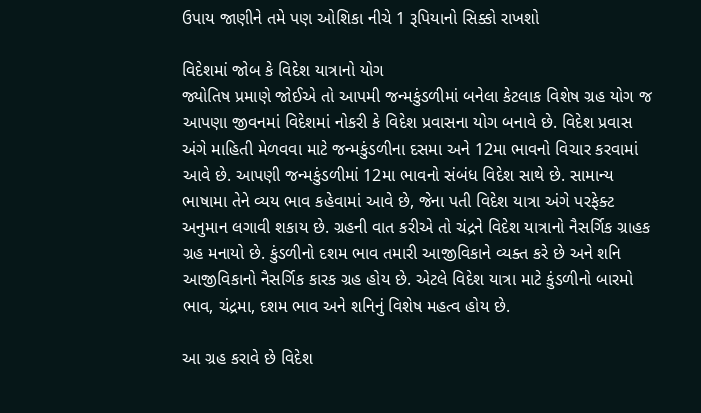ઉપાય જાણીને તમે પણ ઓશિકા નીચે 1 રૂપિયાનો સિક્કો રાખશો

વિદેશમાં જોબ કે વિદેશ યાત્રાનો યોગ
જ્યોતિષ પ્રમાણે જોઈએ તો આપમી જન્મકુંડળીમાં બનેલા કેટલાક વિશેષ ગ્રહ યોગ જ આપણા જીવનમાં વિદેશમાં નોકરી કે વિદેશ પ્રવાસના યોગ બનાવે છે. વિદેશ પ્રવાસ અંગે માહિતી મેળવવા માટે જન્મકુંડળીના દસમા અને 12મા ભાવનો વિચાર કરવામાં આવે છે. આપણી જન્મકુંડળીમાં 12મા ભાવનો સંબંધ વિદેશ સાથે છે. સામાન્ય ભાષામા તેને વ્યય ભાવ કહેવામાં આવે છે, જેના પતી વિદેશ યાત્રા અંગે પરફેક્ટ અનુમાન લગાવી શકાય છે. ગ્રહની વાત કરીએ તો ચંદ્રને વિદેશ યાત્રાનો નૈસર્ગિક ગ્રાહક ગ્રહ મનાયો છે. કુંડળીનો દશમ ભાવ તમારી આજીવિકાને વ્યક્ત કરે છે અને શનિ આજીવિકાનો નૈસર્ગિક કારક ગ્રહ હોય છે. એટલે વિદેશ યાત્રા માટે કુંડળીનો બારમો ભાવ, ચંદ્રમા, દશમ ભાવ અને શનિનું વિશેષ મહત્વ હોય છે.

આ ગ્રહ કરાવે છે વિદેશ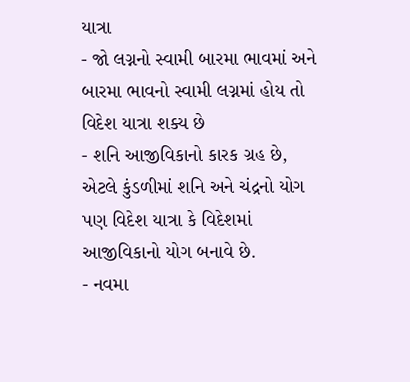યાત્રા
- જો લગ્નનો સ્વામી બારમા ભાવમાં અને બારમા ભાવનો સ્વામી લગ્નમાં હોય તો વિદેશ યાત્રા શક્ય છે
- શનિ આજીવિકાનો કારક ગ્રહ છે, એટલે કુંડળીમાં શનિ અને ચંદ્રનો યોગ પણ વિદેશ યાત્રા કે વિદેશમાં આજીવિકાનો યોગ બનાવે છે.
- નવમા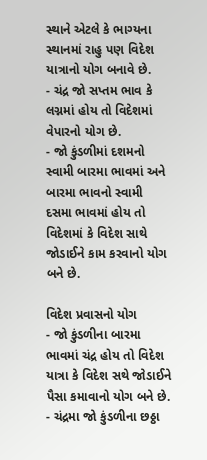સ્થાને એટલે કે ભાગ્યના સ્થાનમાં રાહુ પણ વિદેશ યાત્રાનો યોગ બનાવે છે.
- ચંદ્ર જો સપ્તમ ભાવ કે લગ્નમાં હોય તો વિદેશમાં વેપારનો યોગ છે.
- જો કુંડળીમાં દશમનો સ્વામી બારમા ભાવમાં અને બારમા ભાવનો સ્વામી દસમા ભાવમાં હોય તો વિદેશમાં કે વિદેશ સાથે જોડાઈને કામ કરવાનો યોગ બને છે.

વિદેશ પ્રવાસનો યોગ
- જો કુંડળીના બારમા ભાવમાં ચંદ્ર હોય તો વિદેશ યાત્રા કે વિદેશ સથે જોડાઈને પૈસા કમાવાનો યોગ બને છે.
- ચંદ્રમા જો કુંડળીના છઠ્ઠા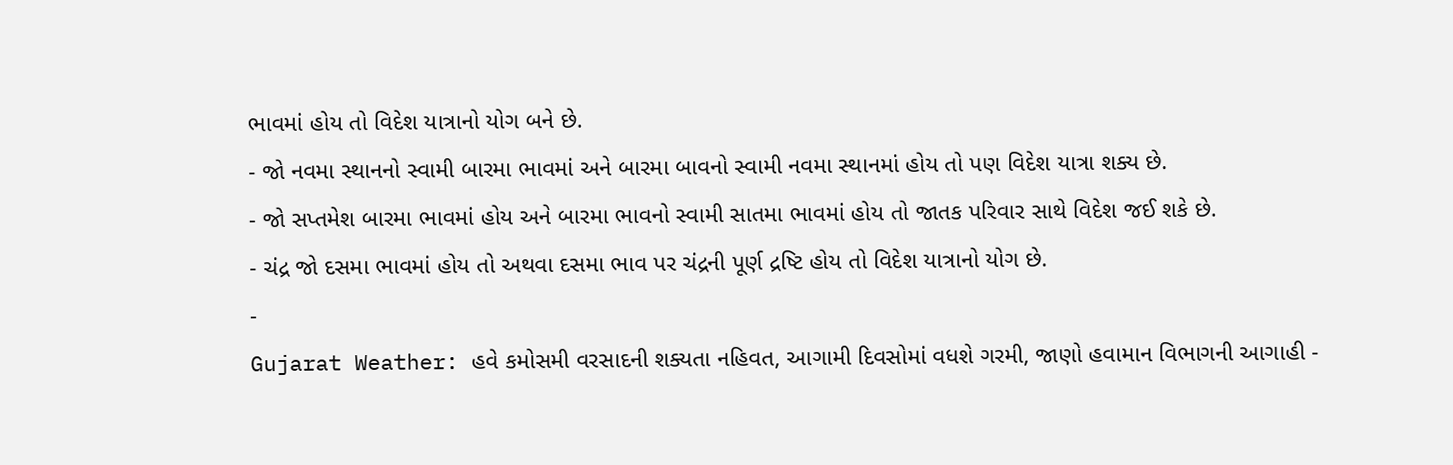ભાવમાં હોય તો વિદેશ યાત્રાનો યોગ બને છે.
- જો નવમા સ્થાનનો સ્વામી બારમા ભાવમાં અને બારમા બાવનો સ્વામી નવમા સ્થાનમાં હોય તો પણ વિદેશ યાત્રા શક્ય છે.
- જો સપ્તમેશ બારમા ભાવમાં હોય અને બારમા ભાવનો સ્વામી સાતમા ભાવમાં હોય તો જાતક પરિવાર સાથે વિદેશ જઈ શકે છે.
- ચંદ્ર જો દસમા ભાવમાં હોય તો અથવા દસમા ભાવ પર ચંદ્રની પૂર્ણ દ્રષ્ટિ હોય તો વિદેશ યાત્રાનો યોગ છે.
-
Gujarat Weather: હવે કમોસમી વરસાદની શક્યતા નહિવત, આગામી દિવસોમાં વધશે ગરમી, જાણો હવામાન વિભાગની આગાહી -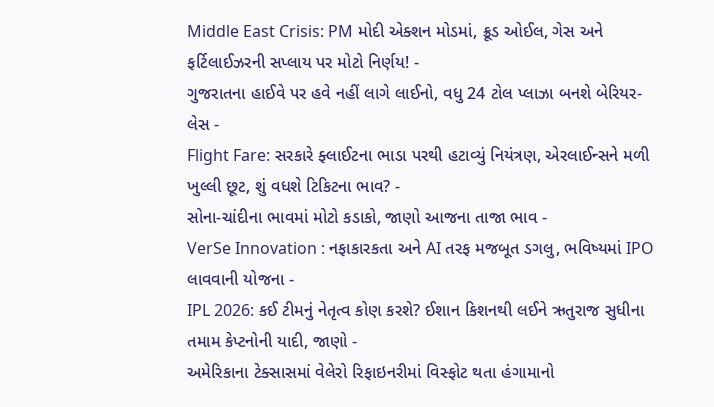Middle East Crisis: PM મોદી એક્શન મોડમાં, ક્રૂડ ઓઈલ, ગેસ અને ફર્ટિલાઈઝરની સપ્લાય પર મોટો નિર્ણય! -
ગુજરાતના હાઈવે પર હવે નહીં લાગે લાઈનો, વધુ 24 ટોલ પ્લાઝા બનશે બેરિયર-લેસ -
Flight Fare: સરકારે ફ્લાઈટના ભાડા પરથી હટાવ્યું નિયંત્રણ, એરલાઈન્સને મળી ખુલ્લી છૂટ, શું વધશે ટિકિટના ભાવ? -
સોના-ચાંદીના ભાવમાં મોટો કડાકો, જાણો આજના તાજા ભાવ -
VerSe Innovation : નફાકારકતા અને AI તરફ મજબૂત ડગલુ, ભવિષ્યમાં IPO લાવવાની યોજના -
IPL 2026: કઈ ટીમનું નેતૃત્વ કોણ કરશે? ઈશાન કિશનથી લઈને ઋતુરાજ સુધીના તમામ કેપ્ટનોની યાદી, જાણો -
અમેરિકાના ટેક્સાસમાં વેલેરો રિફાઇનરીમાં વિસ્ફોટ થતા હંગામાનો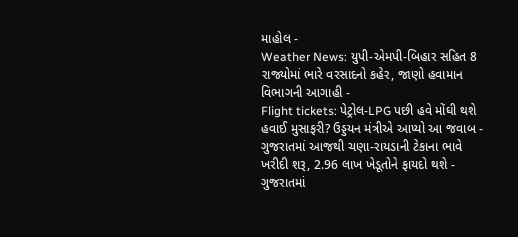માહોલ -
Weather News: યુપી-એમપી-બિહાર સહિત 8 રાજ્યોમાં ભારે વરસાદનો કહેર, જાણો હવામાન વિભાગની આગાહી -
Flight tickets: પેટ્રોલ-LPG પછી હવે મોંઘી થશે હવાઈ મુસાફરી? ઉડ્ડયન મંત્રીએ આપ્યો આ જવાબ -
ગુજરાતમાં આજથી ચણા-રાયડાની ટેકાના ભાવે ખરીદી શરૂ, 2.96 લાખ ખેડૂતોને ફાયદો થશે -
ગુજરાતમાં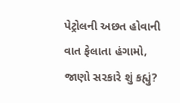પેટ્રોલની અછત હોવાની વાત ફેલાતા હંગામો, જાણો સરકારે શું કહ્યું?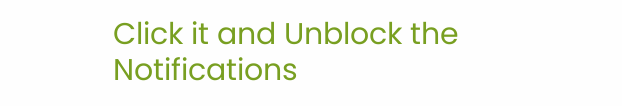Click it and Unblock the Notifications